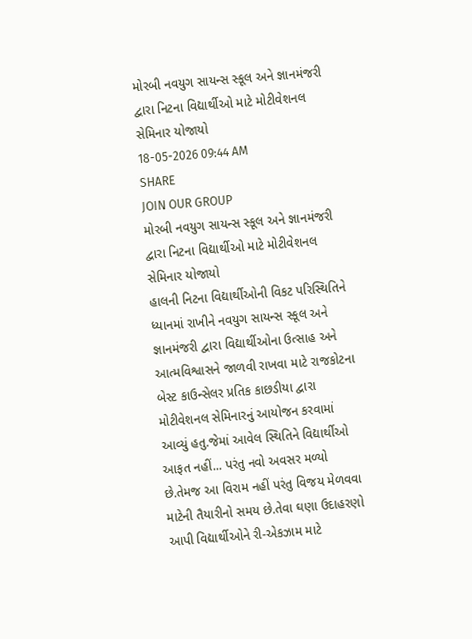મોરબી નવયુગ સાયન્સ સ્કૂલ અને જ્ઞાનમંજરી દ્વારા નિટના વિદ્યાર્થીઓ માટે મોટીવેશનલ સેમિનાર યોજાયો
18-05-2026 09:44 AM
SHARE
JOIN OUR GROUP
મોરબી નવયુગ સાયન્સ સ્કૂલ અને જ્ઞાનમંજરી દ્વારા નિટના વિદ્યાર્થીઓ માટે મોટીવેશનલ સેમિનાર યોજાયો
હાલની નિટના વિદ્યાર્થીઓની વિકટ પરિસ્થિતિને ધ્યાનમાં રાખીને નવયુગ સાયન્સ સ્કૂલ અને જ્ઞાનમંજરી દ્વારા વિદ્યાર્થીઓના ઉત્સાહ અને આત્મવિશ્વાસને જાળવી રાખવા માટે રાજકોટના બેસ્ટ કાઉન્સેલર પ્રતિક કાછડીયા દ્વારા મોટીવેશનલ સેમિનારનું આયોજન કરવામાં આવ્યું હતુ.જેમાં આવેલ સ્થિતિને વિદ્યાર્થીઓ આફત નહીં... પરંતુ નવો અવસર મળ્યો છે.તેમજ આ વિરામ નહીં પરંતુ વિજય મેળવવા માટેની તૈયારીનો સમય છે.તેવા ઘણા ઉદાહરણો આપી વિદ્યાર્થીઓને રી-એકઝામ માટે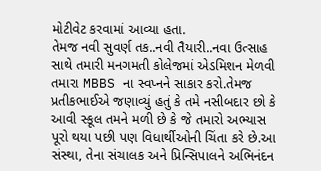મોટીવેટ કરવામાં આવ્યા હતા.
તેમજ નવી સુવર્ણ તક..નવી તૈયારી..નવા ઉત્સાહ સાથે તમારી મનગમતી કોલેજમાં એડમિશન મેળવી તમારા MBBS ના સ્વપ્નને સાકાર કરો.તેમજ પ્રતીકભાઈએ જણાવ્યું હતું કે તમે નસીબદાર છો કે આવી સ્કૂલ તમને મળી છે કે જે તમારો અભ્યાસ પૂરો થયા પછી પણ વિધાર્થીઓની ચિંતા કરે છે.આ સંસ્થા, તેના સંચાલક અને પ્રિન્સિપાલને અભિનંદન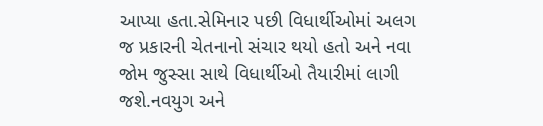આપ્યા હતા.સેમિનાર પછી વિધાર્થીઓમાં અલગ જ પ્રકારની ચેતનાનો સંચાર થયો હતો અને નવા જોમ જુસ્સા સાથે વિધાર્થીઓ તૈયારીમાં લાગી જશે.નવયુગ અને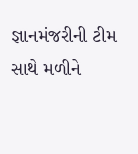જ્ઞાનમંજરીની ટીમ સાથે મળીને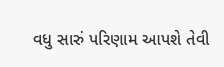વધુ સારું પરિણામ આપશે તેવી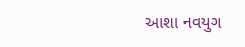આશા નવયુગ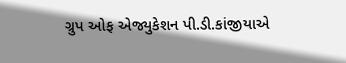ગ્રુપ ઓફ એજ્યુકેશન પી.ડી.કાંજીયાએ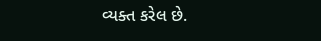વ્યક્ત કરેલ છે.